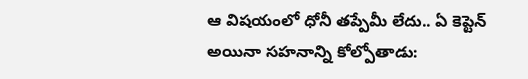ఆ విషయంలో ధోనీ తప్పేమీ లేదు.. ఏ కెప్టెన్ అయినా సహనాన్ని కోల్పోతాడు: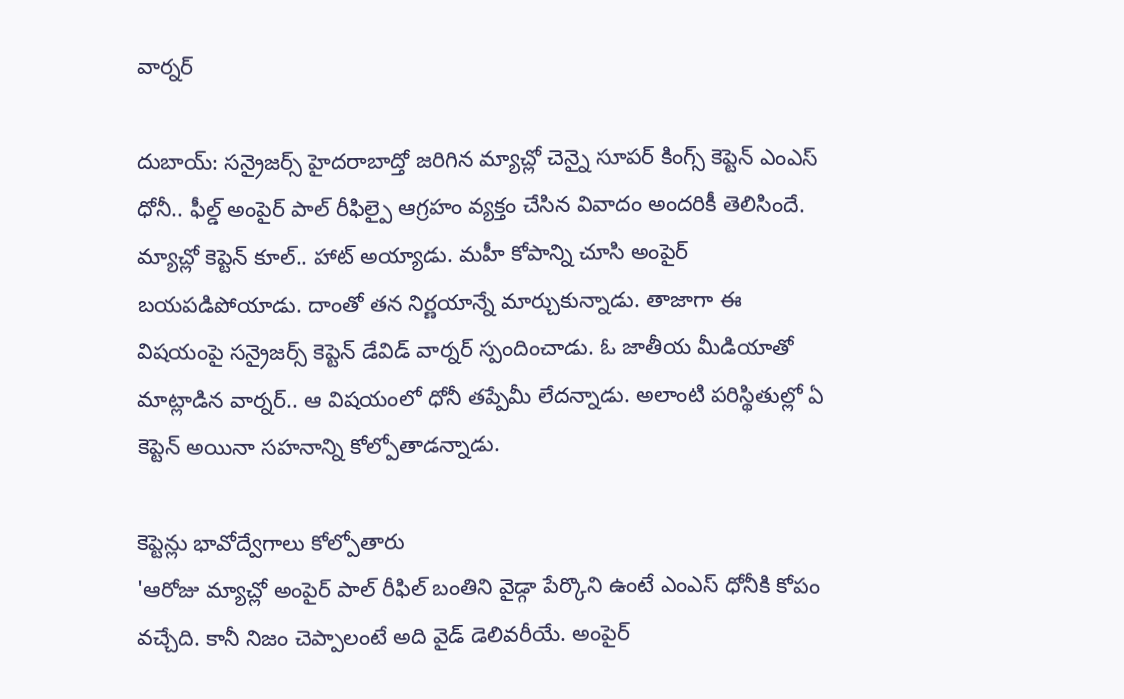వార్నర్

దుబాయ్: సన్రైజర్స్ హైదరాబాద్తో జరిగిన మ్యాచ్లో చెన్నై సూపర్ కింగ్స్ కెప్టెన్ ఎంఎస్ ధోనీ.. ఫీల్డ్ అంపైర్ పాల్ రీఫిల్పై ఆగ్రహం వ్యక్తం చేసిన వివాదం అందరికీ తెలిసిందే. మ్యాచ్లో కెప్టెన్ కూల్.. హాట్ అయ్యాడు. మహీ కోపాన్ని చూసి అంపైర్ బయపడిపోయాడు. దాంతో తన నిర్ణయాన్నే మార్చుకున్నాడు. తాజాగా ఈ విషయంపై సన్రైజర్స్ కెప్టెన్ డేవిడ్ వార్నర్ స్పందించాడు. ఓ జాతీయ మీడియాతో మాట్లాడిన వార్నర్.. ఆ విషయంలో ధోనీ తప్పేమీ లేదన్నాడు. అలాంటి పరిస్థితుల్లో ఏ కెప్టెన్ అయినా సహనాన్ని కోల్పోతాడన్నాడు.

కెప్టెన్లు భావోద్వేగాలు కోల్పోతారు
'ఆరోజు మ్యాచ్లో అంపైర్ పాల్ రీఫిల్ బంతిని వైడ్గా పేర్కొని ఉంటే ఎంఎస్ ధోనీకి కోపం వచ్చేది. కానీ నిజం చెప్పాలంటే అది వైడ్ డెలివరీయే. అంపైర్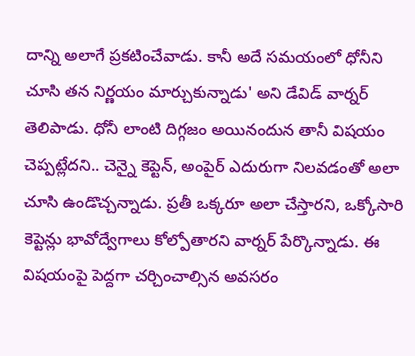దాన్ని అలాగే ప్రకటించేవాడు. కానీ అదే సమయంలో ధోనీని చూసి తన నిర్ణయం మార్చుకున్నాడు' అని డేవిడ్ వార్నర్ తెలిపాడు. ధోనీ లాంటి దిగ్గజం అయినందున తానీ విషయం చెప్పట్లేదని.. చెన్నై కెప్టెన్, అంపైర్ ఎదురుగా నిలవడంతో అలా చూసి ఉండొచ్చన్నాడు. ప్రతీ ఒక్కరూ అలా చేస్తారని, ఒక్కోసారి కెప్టెన్లు భావోద్వేగాలు కోల్పోతారని వార్నర్ పేర్కొన్నాడు. ఈ విషయంపై పెద్దగా చర్చించాల్సిన అవసరం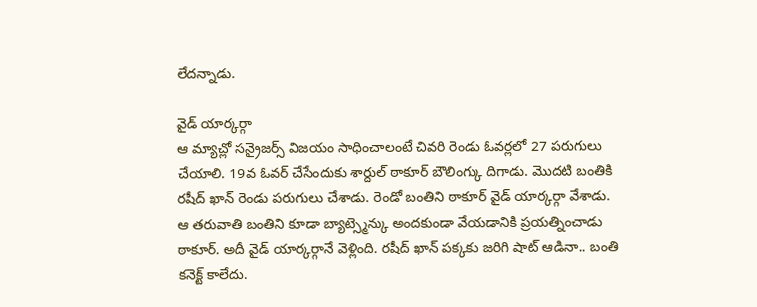లేదన్నాడు.

వైడ్ యార్కర్గా
ఆ మ్యాచ్లో సన్రైజర్స్ విజయం సాధించాలంటే చివరి రెండు ఓవర్లలో 27 పరుగులు చేయాలి. 19వ ఓవర్ చేసేందుకు శార్దుల్ ఠాకూర్ బౌలింగ్కు దిగాడు. మొదటి బంతికి రషీద్ ఖాన్ రెండు పరుగులు చేశాడు. రెండో బంతిని ఠాకూర్ వైడ్ యార్కర్గా వేశాడు. ఆ తరువాతి బంతిని కూడా బ్యాట్స్మెన్కు అందకుండా వేయడానికి ప్రయత్నించాడు ఠాకూర్. అదీ వైడ్ యార్కర్గానే వెళ్లింది. రషీద్ ఖాన్ పక్కకు జరిగి షాట్ ఆడినా.. బంతి కనెక్ట్ కాలేదు.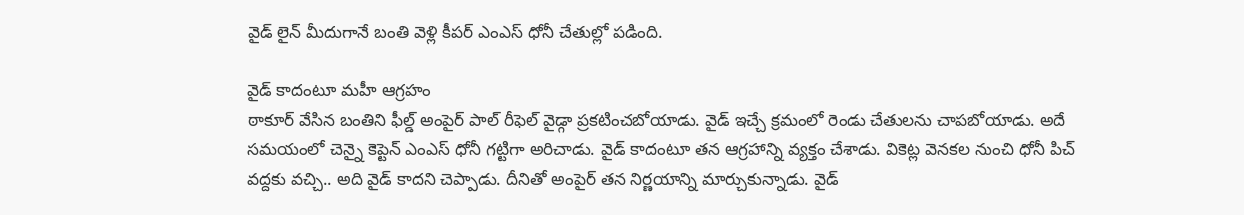వైడ్ లైన్ మీదుగానే బంతి వెళ్లి కీపర్ ఎంఎస్ ధోనీ చేతుల్లో పడింది.

వైడ్ కాదంటూ మహీ ఆగ్రహం
ఠాకూర్ వేసిన బంతిని ఫీల్డ్ అంపైర్ పాల్ రీఫెల్ వైడ్గా ప్రకటించబోయాడు. వైడ్ ఇచ్చే క్రమంలో రెండు చేతులను చాపబోయాడు. అదే సమయంలో చెన్నై కెప్టెన్ ఎంఎస్ ధోనీ గట్టిగా అరిచాడు. వైడ్ కాదంటూ తన ఆగ్రహాన్ని వ్యక్తం చేశాడు. వికెట్ల వెనకల నుంచి ధోనీ పిచ్ వద్దకు వచ్చి.. అది వైడ్ కాదని చెప్పాడు. దీనితో అంపైర్ తన నిర్ణయాన్ని మార్చుకున్నాడు. వైడ్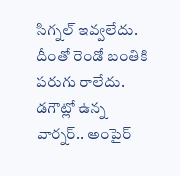సిగ్నల్ ఇవ్వలేదు. దీంతో రెండో బంతికి పరుగు రాలేదు. డగౌట్లో ఉన్న వార్నర్.. అంపైర్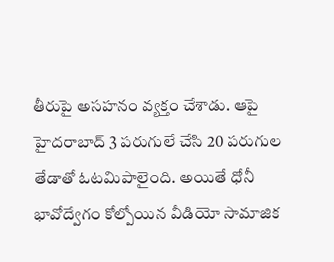తీరుపై అసహనం వ్యక్తం చేశాడు. ఆపై హైదరాబాద్ 3 పరుగులే చేసి 20 పరుగుల తేడాతో ఓటమిపాలైంది. అయితే ధోనీ భావోద్వేగం కోల్పోయిన వీడియో సామాజిక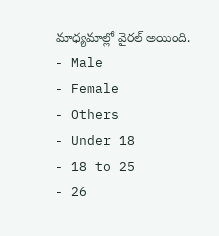మాధ్యమాల్లో వైరల్ అయింది.
- Male
- Female
- Others
- Under 18
- 18 to 25
- 26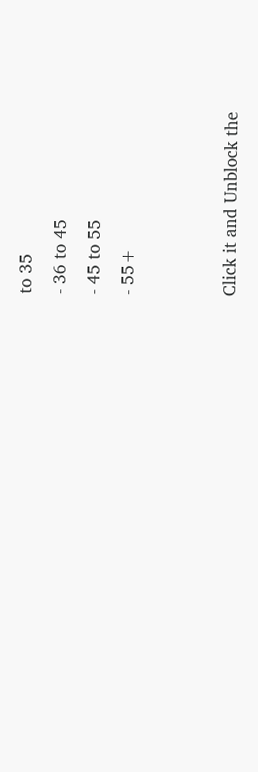to 35
- 36 to 45
- 45 to 55
- 55+


Click it and Unblock the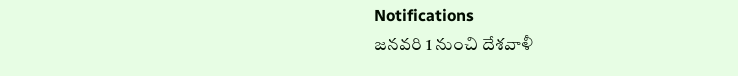Notifications
జనవరి 1 నుంచి దేశవాళీ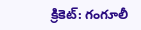క్రికెట్: గంగూలీ